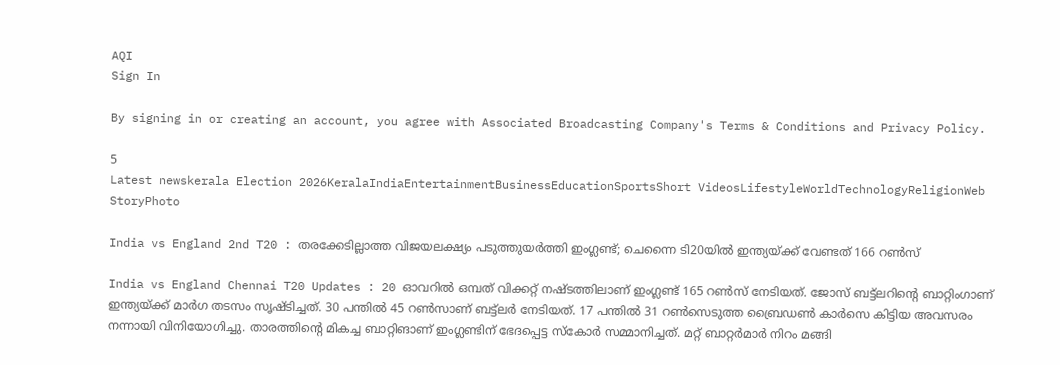AQI
Sign In

By signing in or creating an account, you agree with Associated Broadcasting Company's Terms & Conditions and Privacy Policy.

5
Latest newskerala Election 2026KeralaIndiaEntertainmentBusinessEducationSportsShort VideosLifestyleWorldTechnologyReligionWeb StoryPhoto

India vs England 2nd T20 : തരക്കേടില്ലാത്ത വിജയലക്ഷ്യം പടുത്തുയര്‍ത്തി ഇംഗ്ലണ്ട്; ചെന്നൈ ടി20യില്‍ ഇന്ത്യയ്ക്ക് വേണ്ടത്‌ 166 റണ്‍സ്‌

India vs England Chennai T20 Updates : 20 ഓവറില്‍ ഒമ്പത് വിക്കറ്റ് നഷ്ടത്തിലാണ് ഇംഗ്ലണ്ട് 165 റണ്‍സ് നേടിയത്. ജോസ് ബട്ട്‌ലറിന്റെ ബാറ്റിംഗാണ് ഇന്ത്യയ്ക്ക് മാര്‍ഗ തടസം സൃഷ്ടിച്ചത്. 30 പന്തില്‍ 45 റണ്‍സാണ് ബട്ട്‌ലര്‍ നേടിയത്. 17 പന്തില്‍ 31 റണ്‍സെടുത്ത ബ്രൈഡണ്‍ കാര്‍സെ കിട്ടിയ അവസരം നന്നായി വിനിയോഗിച്ചു. താരത്തിന്റെ മികച്ച ബാറ്റിങാണ് ഇംഗ്ലണ്ടിന് ഭേദപ്പെട്ട സ്‌കോര്‍ സമ്മാനിച്ചത്. മറ്റ് ബാറ്റര്‍മാര്‍ നിറം മങ്ങി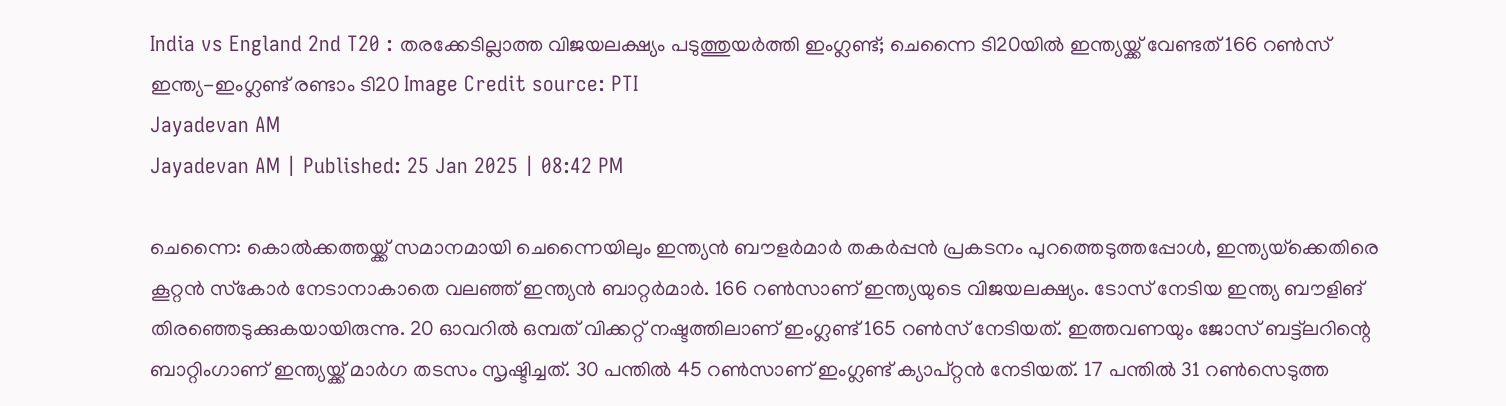India vs England 2nd T20 : തരക്കേടില്ലാത്ത വിജയലക്ഷ്യം പടുത്തുയര്‍ത്തി ഇംഗ്ലണ്ട്; ചെന്നൈ ടി20യില്‍ ഇന്ത്യയ്ക്ക് വേണ്ടത്‌ 166 റണ്‍സ്‌
ഇന്ത്യ-ഇംഗ്ലണ്ട് രണ്ടാം ടി20 Image Credit source: PTI
Jayadevan AM
Jayadevan AM | Published: 25 Jan 2025 | 08:42 PM

ചെന്നൈ: കൊല്‍ക്കത്തയ്ക്ക് സമാനമായി ചെന്നൈയിലും ഇന്ത്യന്‍ ബൗളര്‍മാര്‍ തകര്‍പ്പന്‍ പ്രകടനം പുറത്തെടുത്തപ്പോള്‍, ഇന്ത്യയ്‌ക്കെതിരെ കൂറ്റന്‍ സ്‌കോര്‍ നേടാനാകാതെ വലഞ്ഞ് ഇന്ത്യന്‍ ബാറ്റര്‍മാര്‍. 166 റണ്‍സാണ് ഇന്ത്യയുടെ വിജയലക്ഷ്യം. ടോസ് നേടിയ ഇന്ത്യ ബൗളിങ് തിരഞ്ഞെടുക്കുകയായിരുന്നു. 20 ഓവറില്‍ ഒമ്പത് വിക്കറ്റ് നഷ്ടത്തിലാണ് ഇംഗ്ലണ്ട് 165 റണ്‍സ് നേടിയത്. ഇത്തവണയും ജോസ് ബട്ട്‌ലറിന്റെ ബാറ്റിംഗാണ് ഇന്ത്യയ്ക്ക് മാര്‍ഗ തടസം സൃഷ്ടിച്ചത്. 30 പന്തില്‍ 45 റണ്‍സാണ് ഇംഗ്ലണ്ട് ക്യാപ്റ്റന്‍ നേടിയത്. 17 പന്തില്‍ 31 റണ്‍സെടുത്ത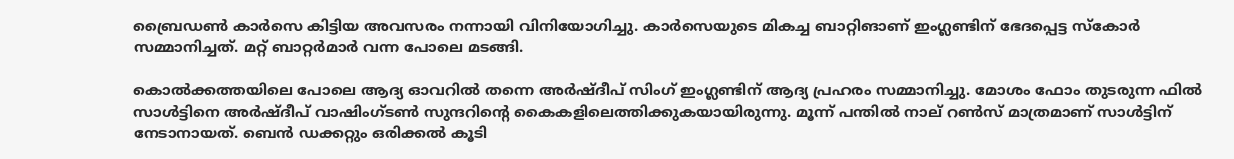ബ്രൈഡണ്‍ കാര്‍സെ കിട്ടിയ അവസരം നന്നായി വിനിയോഗിച്ചു. കാര്‍സെയുടെ മികച്ച ബാറ്റിങാണ് ഇംഗ്ലണ്ടിന് ഭേദപ്പെട്ട സ്‌കോര്‍ സമ്മാനിച്ചത്. മറ്റ് ബാറ്റര്‍മാര്‍ വന്ന പോലെ മടങ്ങി.

കൊല്‍ക്കത്തയിലെ പോലെ ആദ്യ ഓവറില്‍ തന്നെ അര്‍ഷ്ദീപ് സിംഗ് ഇംഗ്ലണ്ടിന് ആദ്യ പ്രഹരം സമ്മാനിച്ചു. മോശം ഫോം തുടരുന്ന ഫില്‍ സാള്‍ട്ടിനെ അര്‍ഷ്ദീപ് വാഷിംഗ്ടണ്‍ സുന്ദറിന്റെ കൈകളിലെത്തിക്കുകയായിരുന്നു. മൂന്ന് പന്തില്‍ നാല് റണ്‍സ് മാത്രമാണ് സാള്‍ട്ടിന് നേടാനായത്. ബെന്‍ ഡക്കറ്റും ഒരിക്കല്‍ കൂടി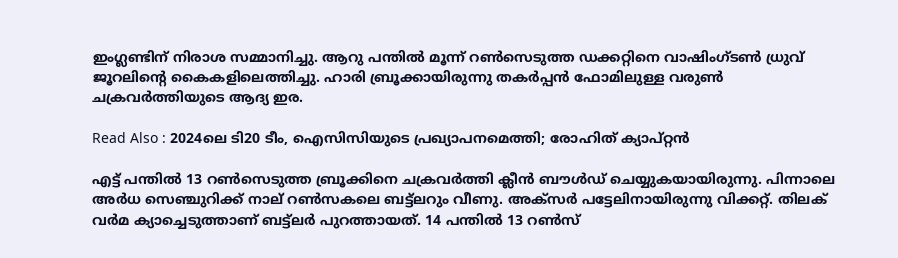ഇംഗ്ലണ്ടിന് നിരാശ സമ്മാനിച്ചു. ആറു പന്തില്‍ മൂന്ന് റണ്‍സെടുത്ത ഡക്കറ്റിനെ വാഷിംഗ്ടണ്‍ ധ്രുവ് ജൂറലിന്റെ കൈകളിലെത്തിച്ചു. ഹാരി ബ്രൂക്കായിരുന്നു തകര്‍പ്പന്‍ ഫോമിലുള്ള വരുണ്‍ ചക്രവര്‍ത്തിയുടെ ആദ്യ ഇര.

Read Also : 2024ലെ ടി20 ടീം, ഐസിസിയുടെ പ്രഖ്യാപനമെത്തി; രോഹിത് ക്യാപ്റ്റന്‍

എട്ട് പന്തില്‍ 13 റണ്‍സെടുത്ത ബ്രൂക്കിനെ ചക്രവര്‍ത്തി ക്ലീന്‍ ബൗള്‍ഡ് ചെയ്യുകയായിരുന്നു. പിന്നാലെ അര്‍ധ സെഞ്ചുറിക്ക് നാല് റണ്‍സകലെ ബട്ട്‌ലറും വീണു. അക്‌സര്‍ പട്ടേലിനായിരുന്നു വിക്കറ്റ്. തിലക് വര്‍മ ക്യാച്ചെടുത്താണ് ബട്ട്‌ലര്‍ പുറത്തായത്. 14 പന്തില്‍ 13 റണ്‍സ്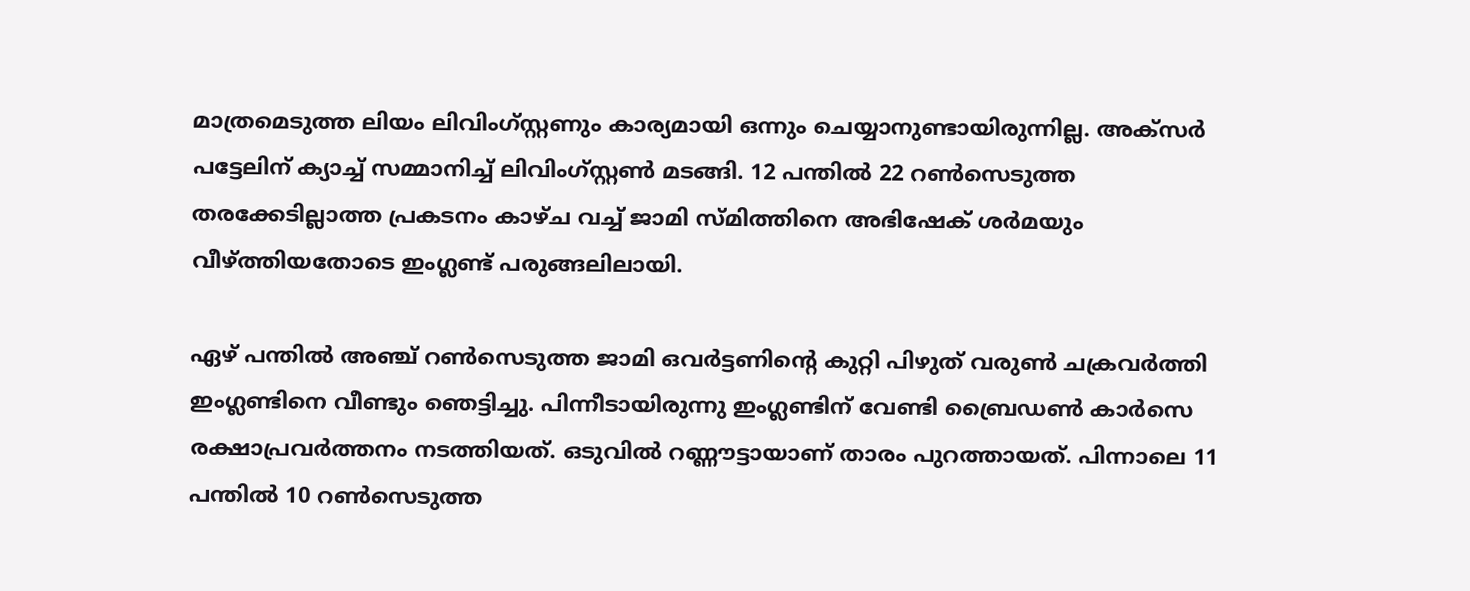മാത്രമെടുത്ത ലിയം ലിവിംഗ്സ്റ്റണും കാര്യമായി ഒന്നും ചെയ്യാനുണ്ടായിരുന്നില്ല. അക്‌സര്‍ പട്ടേലിന് ക്യാച്ച് സമ്മാനിച്ച് ലിവിംഗ്സ്റ്റണ്‍ മടങ്ങി. 12 പന്തില്‍ 22 റണ്‍സെടുത്ത തരക്കേടില്ലാത്ത പ്രകടനം കാഴ്ച വച്ച് ജാമി സ്മിത്തിനെ അഭിഷേക് ശര്‍മയും വീഴ്ത്തിയതോടെ ഇംഗ്ലണ്ട് പരുങ്ങലിലായി.

ഏഴ് പന്തില്‍ അഞ്ച് റണ്‍സെടുത്ത ജാമി ഒവര്‍ട്ടണിന്റെ കുറ്റി പിഴുത് വരുണ്‍ ചക്രവര്‍ത്തി ഇംഗ്ലണ്ടിനെ വീണ്ടും ഞെട്ടിച്ചു. പിന്നീടായിരുന്നു ഇംഗ്ലണ്ടിന് വേണ്ടി ബ്രൈഡണ്‍ കാര്‍സെ രക്ഷാപ്രവര്‍ത്തനം നടത്തിയത്. ഒടുവില്‍ റണ്ണൗട്ടായാണ് താരം പുറത്തായത്. പിന്നാലെ 11 പന്തില്‍ 10 റണ്‍സെടുത്ത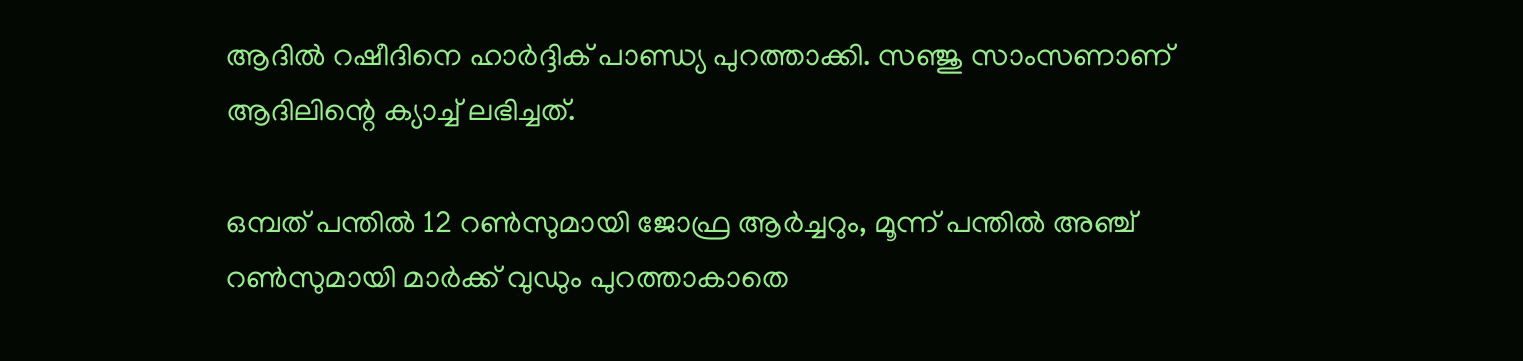ആദില്‍ റഷീദിനെ ഹാര്‍ദ്ദിക് പാണ്ഡ്യ പുറത്താക്കി. സഞ്ജു സാംസണാണ് ആദിലിന്റെ ക്യാച്ച് ലഭിച്ചത്.

ഒമ്പത് പന്തില്‍ 12 റണ്‍സുമായി ജോഫ്ര ആര്‍ച്ചറും, മൂന്ന് പന്തില്‍ അഞ്ച് റണ്‍സുമായി മാര്‍ക്ക് വുഡും പുറത്താകാതെ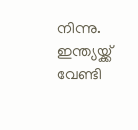നിന്നു. ഇന്ത്യയ്ക്ക് വേണ്ടി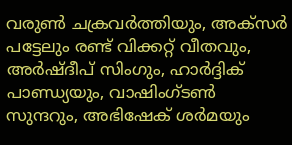വരുണ്‍ ചക്രവര്‍ത്തിയും, അക്‌സര്‍ പട്ടേലും രണ്ട് വിക്കറ്റ് വീതവും, അര്‍ഷ്ദീപ് സിംഗും, ഹാര്‍ദ്ദിക് പാണ്ഡ്യയും, വാഷിംഗ്ടണ്‍ സുന്ദറും, അഭിഷേക് ശര്‍മയും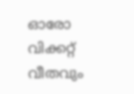ഓരോ വിക്കറ്റ് വീതവും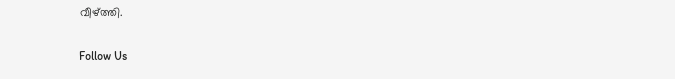വീഴ്ത്തി.

Follow Us